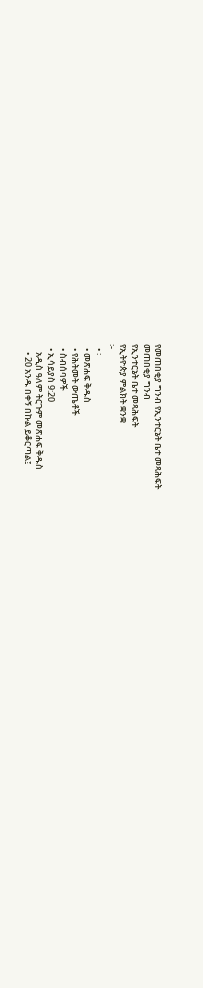የመጠበቂያ ግንብ የኢንተርኔት ቤተ መጻሕፍት
መጠበቂያ ግንብ
የኢንተርኔት ቤተ መጻሕፍት
የኢትዮጵያ ምልክት ቋንቋ
፦
  • ፡
  • መጽሐፍ ቅዱስ
  • የሕትመት ውጤቶች
  • ስብሰባዎች
  • ኢሳይያስ 9:20
    አዲስ ዓለም ትርጉም መጽሐፍ ቅዱስ
    • 20 አንዱ በቀኝ በኩል ይቆርጣል፤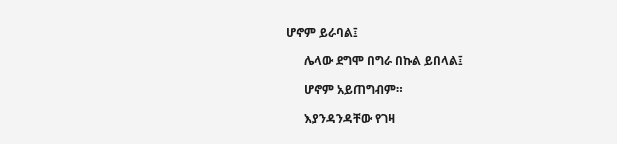ሆኖም ይራባል፤

      ሌላው ደግሞ በግራ በኩል ይበላል፤

      ሆኖም አይጠግብም።

      እያንዳንዳቸው የገዛ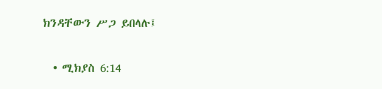ክንዳቸውን ሥጋ ይበላሉ፤

  • ሚክያስ 6:14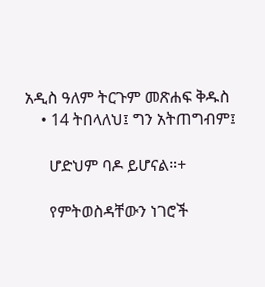አዲስ ዓለም ትርጉም መጽሐፍ ቅዱስ
    • 14 ትበላለህ፤ ግን አትጠግብም፤

      ሆድህም ባዶ ይሆናል።+

      የምትወስዳቸውን ነገሮች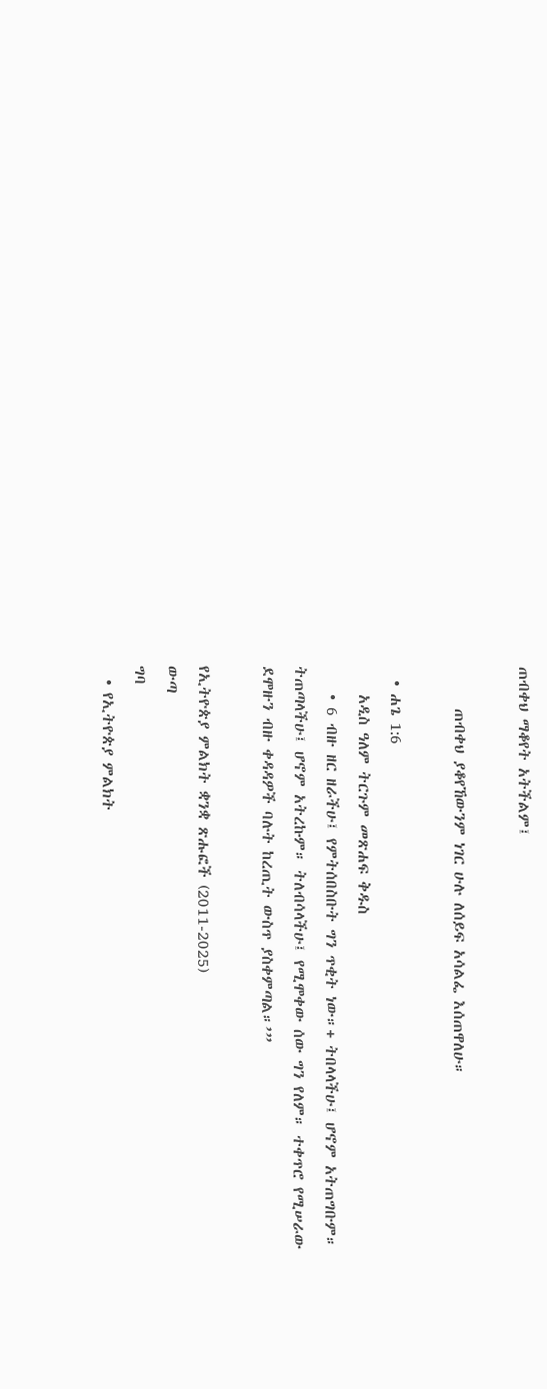ጠብቀህ ማቆየት አትችልም፤

      ጠብቀህ ያቆየኸውንም ነገር ሁሉ ለሰይፍ አሳልፌ እሰጠዋለሁ።

  • ሐጌ 1:6
    አዲስ ዓለም ትርጉም መጽሐፍ ቅዱስ
    • 6 ብዙ ዘር ዘራችሁ፤ የምትሰበስቡት ግን ጥቂት ነው።+ ትበላላችሁ፤ ሆኖም አትጠግቡም። ትጠጣላችሁ፤ ሆኖም አትረኩም። ትለብሳላችሁ፤ የሚሞቀው ሰው ግን የለም። ተቀጥሮ የሚሠራው ደሞዙን ብዙ ቀዳዳዎች ባሉት ከረጢት ውስጥ ያስቀምጣል።’”

የኢትዮጵያ ምልክት ቋንቋ ጽሑፎች (2011-2025)
ውጣ
ግባ
  • የኢትዮጵያ ምልክት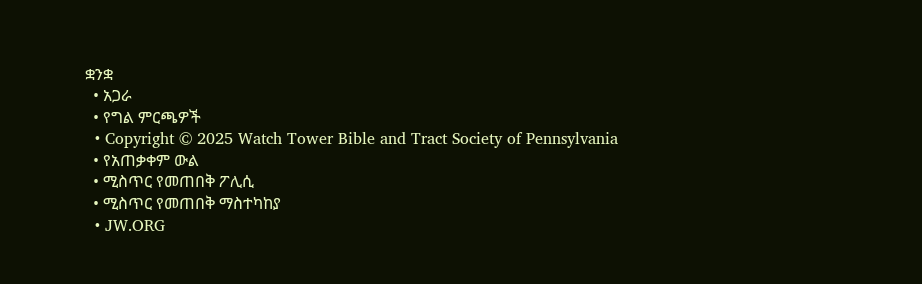ቋንቋ
  • አጋራ
  • የግል ምርጫዎች
  • Copyright © 2025 Watch Tower Bible and Tract Society of Pennsylvania
  • የአጠቃቀም ውል
  • ሚስጥር የመጠበቅ ፖሊሲ
  • ሚስጥር የመጠበቅ ማስተካከያ
  • JW.ORG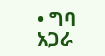• ግባ
አጋራ